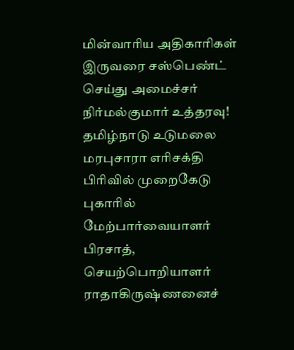மின்வாரிய அதிகாரிகள் இருவரை சஸ்பெண்ட் செய்து அமைச்சர் நிர்மல்குமார் உத்தரவு! தமிழ்நாடு உடுமலை மரபுசாரா எரிசக்தி பிரிவில் முறைகேடு புகாரில் மேற்பார்வையாளர் பிரசாத், செயற்பொறியாளர் ராதாகிருஷ்ணனைச்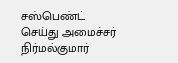சஸ்பெண்ட் செய்து அமைச்சர் நிர்மல்குமார்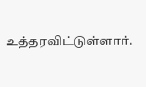உத்தரவிட்டுள்ளார்.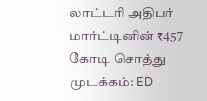லாட்டரி அதிபர் மார்ட்டினின் ₹457 கோடி சொத்து முடக்கம்: ED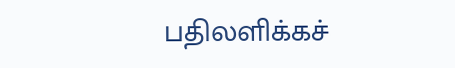பதிலளிக்கச்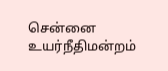சென்னை உயர்நீதிமன்றம்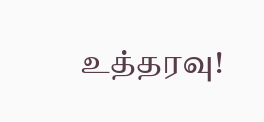உத்தரவு!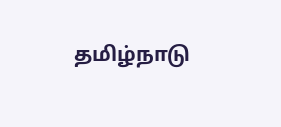தமிழ்நாடு